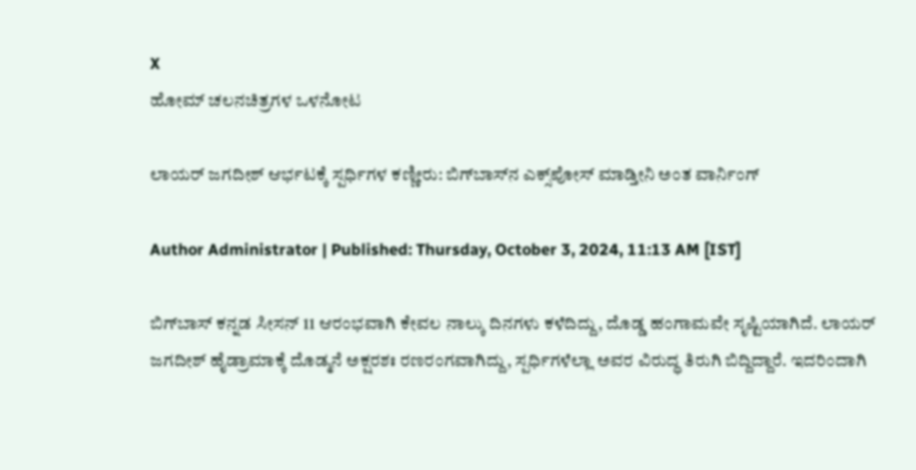X
ಹೋಮ್ ಚಲನಚಿತ್ರಗಳ ಒಳನೋಟ

ಲಾಯರ್ ಜಗದೀಶ್ ಆರ್ಭಟಕ್ಕೆ ಸ್ಪರ್ಧಿಗಳ ಕಣ್ಣೀರು: ಬಿಗ್‌ಬಾಸ್‌ನ ಎಕ್ಸ್‌ಪೋಸ್ ಮಾಡ್ತೀನಿ ಅಂತ ವಾರ್ನಿಂಗ್

Author Administrator | Published: Thursday, October 3, 2024, 11:13 AM [IST]

ಬಿಗ್‌ಬಾಸ್‌ ಕನ್ನಡ ಸೀಸನ್ 11 ಆರಂಭವಾಗಿ ಕೇವಲ ನಾಲ್ಕು ದಿನಗಳು ಕಳೆದಿದ್ದು, ದೊಡ್ಡ ಹಂಗಾಮವೇ ಸೃಷ್ಟಿಯಾಗಿದೆ. ಲಾಯರ್ ಜಗದೀಶ್ ಹೈಡ್ರಾಮಾಕ್ಕೆ ದೊಡ್ಮನೆ ಅಕ್ಷರಶಃ ರಣರಂಗವಾಗಿದ್ದು, ಸ್ಪರ್ಧಿಗಳೆಲ್ಲಾ ಅವರ ವಿರುದ್ಧ ತಿರುಗಿ ಬಿದ್ದಿದ್ದಾರೆ. ಇದರಿಂದಾಗಿ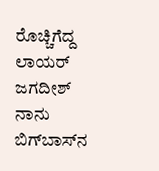ರೊಚ್ಚಿಗೆದ್ದ ಲಾಯರ್ ಜಗದೀಶ್ ನಾನು ಬಿಗ್‌ಬಾಸ್‌ನ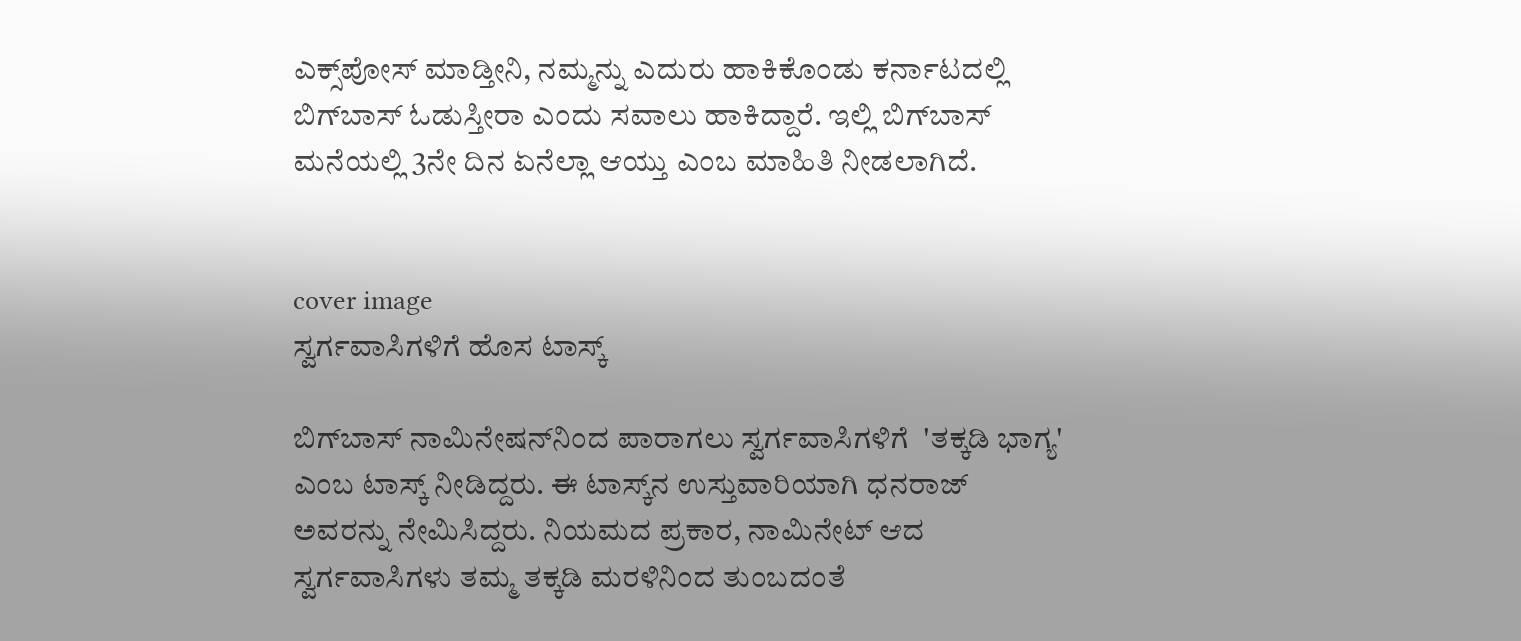ಎಕ್ಸ್‌ಪೋಸ್ ಮಾಡ್ತೀನಿ, ನಮ್ಮನ್ನು ಎದುರು ಹಾಕಿಕೊಂಡು ಕರ್ನಾಟದಲ್ಲಿ ಬಿಗ್‌ಬಾಸ್ ಓಡುಸ್ತೀರಾ ಎಂದು ಸವಾಲು ಹಾಕಿದ್ದಾರೆ. ಇಲ್ಲಿ ಬಿಗ್‌ಬಾಸ್‌ ಮನೆಯಲ್ಲಿ 3ನೇ ದಿನ ಏನೆಲ್ಲಾ ಆಯ್ತು ಎಂಬ ಮಾಹಿತಿ ನೀಡಲಾಗಿದೆ.


cover image
ಸ್ವರ್ಗವಾಸಿಗಳಿಗೆ ಹೊಸ ಟಾಸ್ಕ್

ಬಿಗ್‌ಬಾಸ್‌ ನಾಮಿನೇಷನ್‌ನಿಂದ ಪಾರಾಗಲು ಸ್ವರ್ಗವಾಸಿಗಳಿಗೆ  'ತಕ್ಕಡಿ ಭಾಗ್ಯ' ಎಂಬ ಟಾಸ್ಕ್ ನೀಡಿದ್ದರು. ಈ ಟಾಸ್ಕ್‌ನ ಉಸ್ತುವಾರಿಯಾಗಿ ಧನರಾಜ್ ಅವರನ್ನು ನೇಮಿಸಿದ್ದರು. ನಿಯಮದ ಪ್ರಕಾರ, ನಾಮಿನೇಟ್ ಆದ ಸ್ವರ್ಗವಾಸಿಗಳು ತಮ್ಮ ತಕ್ಕಡಿ ಮರಳಿನಿಂದ ತುಂಬದಂತೆ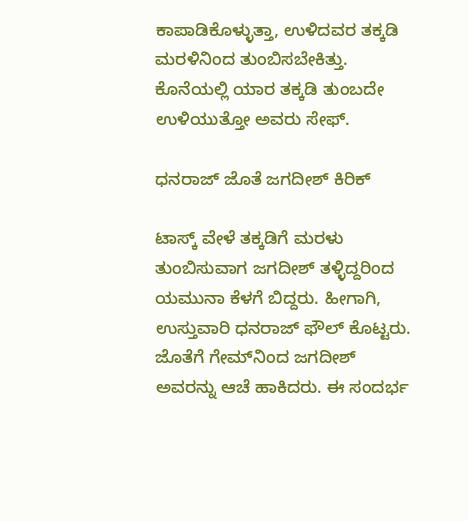ಕಾಪಾಡಿಕೊಳ್ಳುತ್ತಾ, ಉಳಿದವರ ತಕ್ಕಡಿ ಮರಳಿನಿಂದ ತುಂಬಿಸಬೇಕಿತ್ತು. ಕೊನೆಯಲ್ಲಿ ಯಾರ ತಕ್ಕಡಿ ತುಂಬದೇ ಉಳಿಯುತ್ತೋ ಅವರು ಸೇಫ್.

ಧನರಾಜ್ ಜೊತೆ ಜಗದೀಶ್ ಕಿರಿಕ್

ಟಾಸ್ಕ್‌ ವೇಳೆ ತಕ್ಕಡಿಗೆ ಮರಳು ತುಂಬಿಸುವಾಗ ಜಗದೀಶ್ ತಳ್ಳಿದ್ದರಿಂದ ಯಮುನಾ ಕೆಳಗೆ ಬಿದ್ದರು. ಹೀಗಾಗಿ, ಉಸ್ತುವಾರಿ ಧನರಾಜ್ ಫೌಲ್ ಕೊಟ್ಟರು. ಜೊತೆಗೆ ಗೇಮ್‌ನಿಂದ ಜಗದೀಶ್ ಅವರನ್ನು ಆಚೆ ಹಾಕಿದರು. ಈ ಸಂದರ್ಭ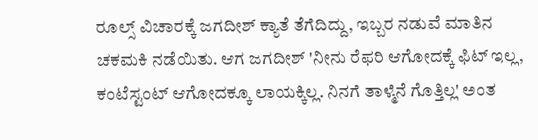ರೂಲ್ಸ್ ವಿಚಾರಕ್ಕೆ ಜಗದೀಶ್ ಕ್ಯಾತೆ ತೆಗೆದಿದ್ದು, ಇಬ್ಬರ ನಡುವೆ ಮಾತಿನ ಚಕಮಕಿ ನಡೆಯಿತು. ಆಗ ಜಗದೀಶ್ 'ನೀನು ರೆಫರಿ ಆಗೋದಕ್ಕೆ ಫಿಟ್ ಇಲ್ಲ, ಕಂಟೆಸ್ಟಂಟ್ ಆಗೋದಕ್ಕೂ ಲಾಯಕ್ಕಿಲ್ಲ. ನಿನಗೆ ತಾಳ್ಮೆನೆ ಗೊತ್ತಿಲ್ಲ' ಅಂತ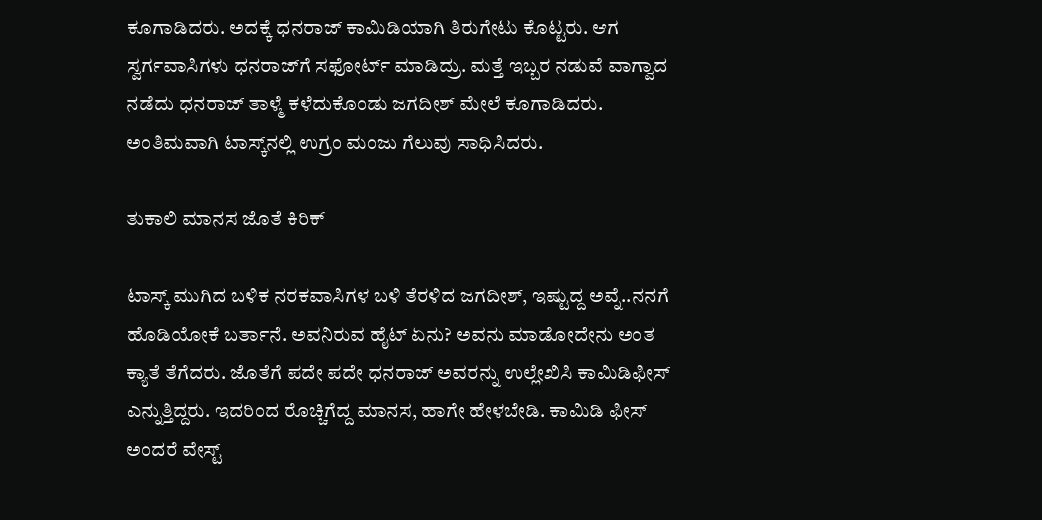ಕೂಗಾಡಿದರು. ಅದಕ್ಕೆ ಧನರಾಜ್ ಕಾಮಿಡಿಯಾಗಿ ತಿರುಗೇಟು ಕೊಟ್ಟರು. ಆಗ ಸ್ವರ್ಗವಾಸಿಗಳು ಧನರಾಜ್‌ಗೆ ಸಫೋರ್ಟ್ ಮಾಡಿದ್ರು. ಮತ್ತೆ ಇಬ್ಬರ ನಡುವೆ ವಾಗ್ವಾದ ನಡೆದು ಧನರಾಜ್ ತಾಳ್ಮೆ ಕಳೆದುಕೊಂಡು ಜಗದೀಶ್ ಮೇಲೆ ಕೂಗಾಡಿದರು. ಅಂತಿಮವಾಗಿ ಟಾಸ್ಕ್‌ನಲ್ಲಿ ಉಗ್ರಂ ಮಂಜು ಗೆಲುವು ಸಾಧಿಸಿದರು.

ತುಕಾಲಿ ಮಾನಸ ಜೊತೆ ಕಿರಿಕ್

ಟಾಸ್ಕ್ ಮುಗಿದ ಬಳಿಕ ನರಕವಾಸಿಗಳ ಬಳಿ ತೆರಳಿದ ಜಗದೀಶ್, ಇಷ್ಟುದ್ದ ಅವ್ನೆ..ನನಗೆ ಹೊಡಿಯೋಕೆ ಬರ್ತಾನೆ. ಅವನಿರುವ ಹೈಟ್ ಏನು? ಅವನು ಮಾಡೋದೇನು ಅಂತ ಕ್ಯಾತೆ ತೆಗೆದರು. ಜೊತೆಗೆ ಪದೇ ಪದೇ ಧನರಾಜ್ ಅವರನ್ನು ಉಲ್ಲೇಖಿಸಿ ಕಾಮಿಡಿಫೀಸ್ ಎನ್ನುತ್ತಿದ್ದರು. ಇದರಿಂದ ರೊಚ್ಚಿಗೆದ್ದ ಮಾನಸ, ಹಾಗೇ ಹೇಳಬೇಡಿ. ಕಾಮಿಡಿ ಫೀಸ್ ಅಂದರೆ ವೇಸ್ಟ್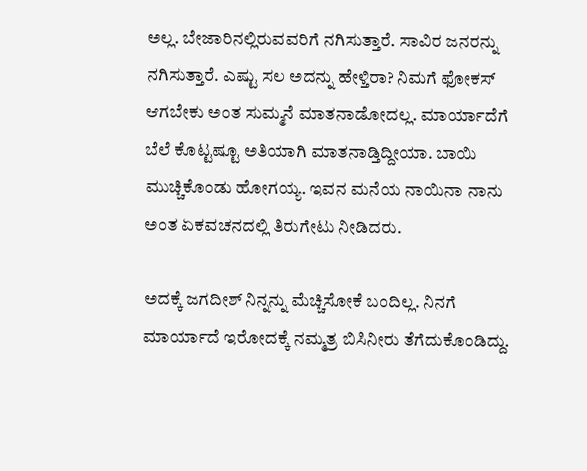ಅಲ್ಲ. ಬೇಜಾರಿನಲ್ಲಿರುವವರಿಗೆ ನಗಿಸುತ್ತಾರೆ. ಸಾವಿರ ಜನರನ್ನು ನಗಿಸುತ್ತಾರೆ. ಎಷ್ಟು ಸಲ ಅದನ್ನು ಹೇಳ್ತಿರಾ? ನಿಮಗೆ ಫೋಕಸ್ ಆಗಬೇಕು ಅಂತ ಸುಮ್ಮನೆ ಮಾತನಾಡೋದಲ್ಲ. ಮಾರ್ಯಾದೆಗೆ ಬೆಲೆ ಕೊಟ್ಟಷ್ಟೂ ಅತಿಯಾಗಿ ಮಾತನಾಡ್ತಿದ್ದೀಯಾ. ಬಾಯಿ ಮುಚ್ಚಿಕೊಂಡು ಹೋಗಯ್ಯ. ಇವನ ಮನೆಯ ನಾಯಿನಾ ನಾನು ಅಂತ ಏಕವಚನದಲ್ಲಿ ತಿರುಗೇಟು ನೀಡಿದರು.

ಅದಕ್ಕೆ ಜಗದೀಶ್ ನಿನ್ನನ್ನು ಮೆಚ್ಚಿಸೋಕೆ ಬಂದಿಲ್ಲ. ನಿನಗೆ ಮಾರ್ಯಾದೆ ಇರೋದಕ್ಕೆ ನಮ್ಮತ್ರ ಬಿಸಿನೀರು ತೆಗೆದುಕೊಂಡಿದ್ದು.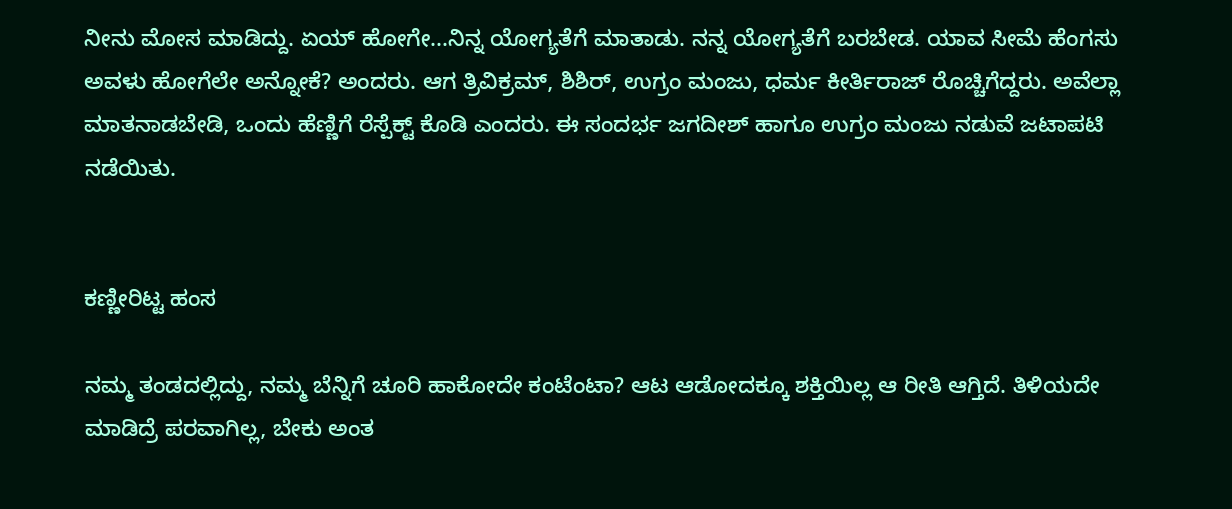ನೀನು ಮೋಸ ಮಾಡಿದ್ದು. ಏಯ್ ಹೋಗೇ...ನಿನ್ನ ಯೋಗ್ಯತೆಗೆ ಮಾತಾಡು. ನನ್ನ ಯೋಗ್ಯತೆಗೆ ಬರಬೇಡ. ಯಾವ ಸೀಮೆ ಹೆಂಗಸು ಅವಳು ಹೋಗೆಲೇ ಅನ್ನೋಕೆ? ಅಂದರು. ಆಗ ತ್ರಿವಿಕ್ರಮ್, ಶಿಶಿರ್, ಉಗ್ರಂ ಮಂಜು, ಧರ್ಮ ಕೀರ್ತಿರಾಜ್ ರೊಚ್ಚಿಗೆದ್ದರು. ಅವೆಲ್ಲಾ ಮಾತನಾಡಬೇಡಿ, ಒಂದು ಹೆಣ್ಣಿಗೆ ರೆಸ್ಪೆಕ್ಟ್ ಕೊಡಿ ಎಂದರು. ಈ ಸಂದರ್ಭ ಜಗದೀಶ್ ಹಾಗೂ ಉಗ್ರಂ ಮಂಜು ನಡುವೆ ಜಟಾಪಟಿ ನಡೆಯಿತು.


ಕಣ್ಣೀರಿಟ್ಟ ಹಂಸ

ನಮ್ಮ ತಂಡದಲ್ಲಿದ್ದು, ನಮ್ಮ ಬೆನ್ನಿಗೆ ಚೂರಿ ಹಾಕೋದೇ ಕಂಟೆಂಟಾ? ಆಟ ಆಡೋದಕ್ಕೂ ಶಕ್ತಿಯಿಲ್ಲ ಆ ರೀತಿ ಆಗ್ತಿದೆ. ತಿಳಿಯದೇ ಮಾಡಿದ್ರೆ ಪರವಾಗಿಲ್ಲ, ಬೇಕು ಅಂತ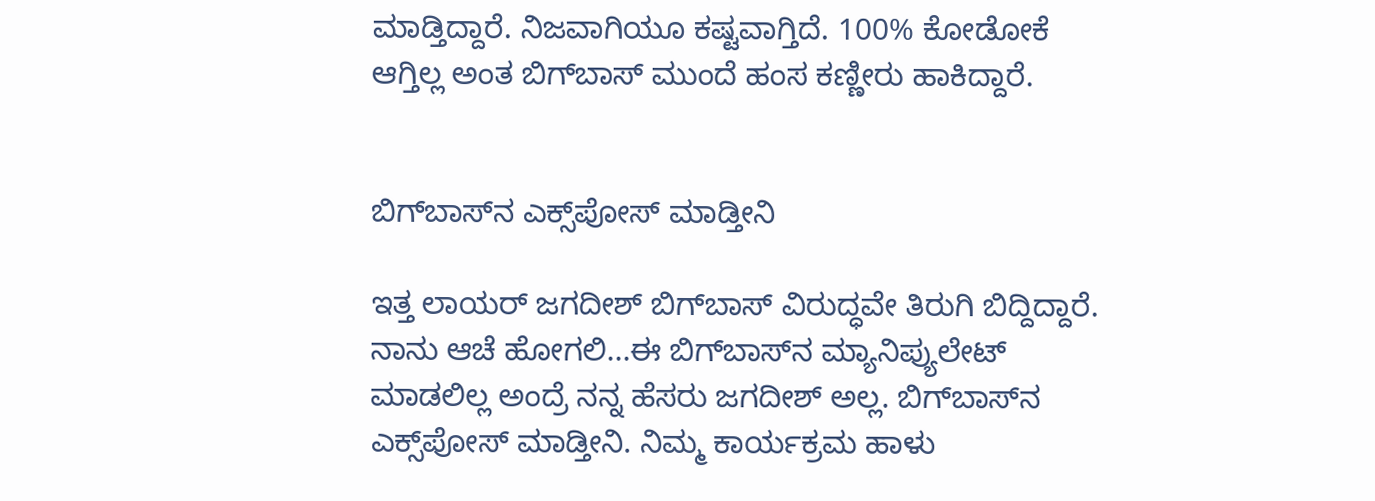ಮಾಡ್ತಿದ್ದಾರೆ. ನಿಜವಾಗಿಯೂ ಕಷ್ಟವಾಗ್ತಿದೆ. 100% ಕೋಡೋಕೆ ಆಗ್ತಿಲ್ಲ ಅಂತ ಬಿಗ್‌ಬಾಸ್ ಮುಂದೆ ಹಂಸ ಕಣ್ಣೀರು ಹಾಕಿದ್ದಾರೆ.


ಬಿಗ್‌ಬಾಸ್‌ನ ಎಕ್ಸ್‌ಪೋಸ್ ಮಾಡ್ತೀನಿ

ಇತ್ತ ಲಾಯರ್ ಜಗದೀಶ್ ಬಿಗ್‌ಬಾಸ್ ವಿರುದ್ಧವೇ ತಿರುಗಿ ಬಿದ್ದಿದ್ದಾರೆ. ನಾನು ಆಚೆ ಹೋಗಲಿ...ಈ ಬಿಗ್‌ಬಾಸ್‌ನ ಮ್ಯಾನಿಪ್ಯುಲೇಟ್ ಮಾಡಲಿಲ್ಲ ಅಂದ್ರೆ ನನ್ನ ಹೆಸರು ಜಗದೀಶ್ ಅಲ್ಲ. ಬಿಗ್‌ಬಾಸ್‌ನ ಎಕ್ಸ್‌ಪೋಸ್ ಮಾಡ್ತೀನಿ. ನಿಮ್ಮ ಕಾರ್ಯಕ್ರಮ ಹಾಳು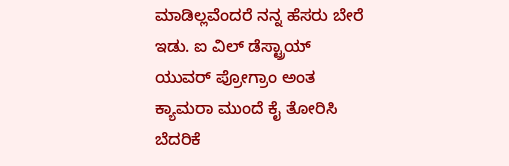ಮಾಡಿಲ್ಲವೆಂದರೆ ನನ್ನ ಹೆಸರು ಬೇರೆ ಇಡು. ಐ ವಿಲ್ ಡೆಸ್ಟ್ರಾಯ್ ಯುವರ್ ಪ್ರೋಗ್ರಾಂ ಅಂತ ಕ್ಯಾಮರಾ ಮುಂದೆ ಕೈ ತೋರಿಸಿ ಬೆದರಿಕೆ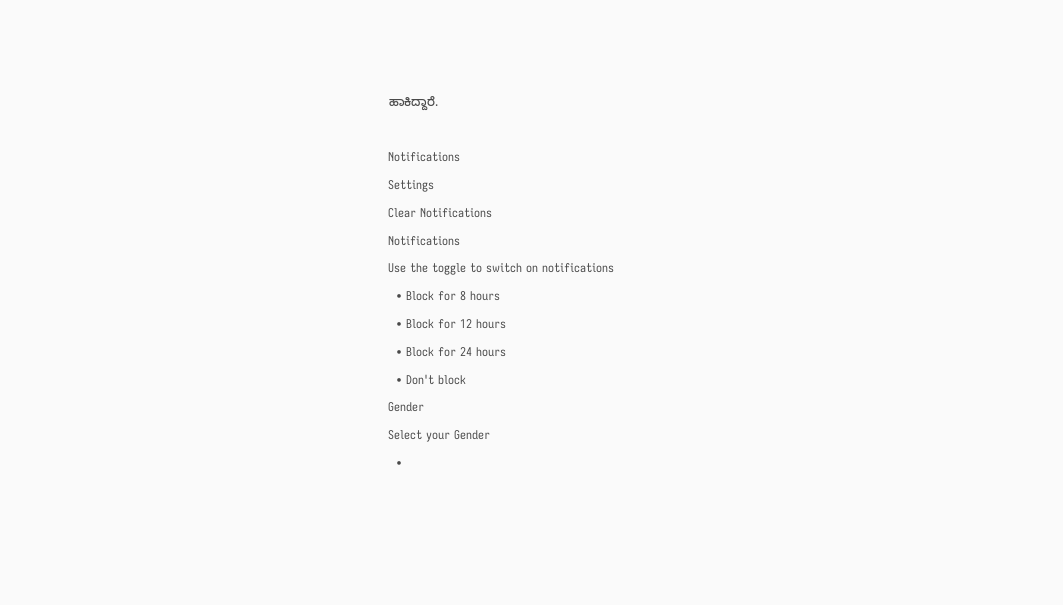ಹಾಕಿದ್ದಾರೆ.

Notifications
Settings
Clear Notifications
Notifications
Use the toggle to switch on notifications
  • Block for 8 hours
  • Block for 12 hours
  • Block for 24 hours
  • Don't block
Gender
Select your Gender
  •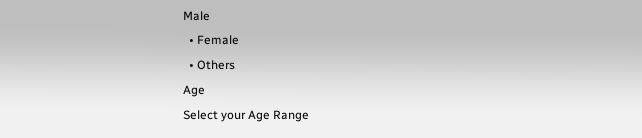Male
  • Female
  • Others
Age
Select your Age Range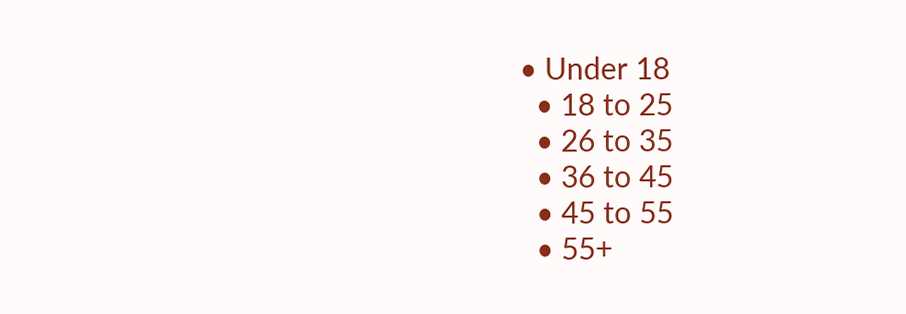• Under 18
  • 18 to 25
  • 26 to 35
  • 36 to 45
  • 45 to 55
  • 55+